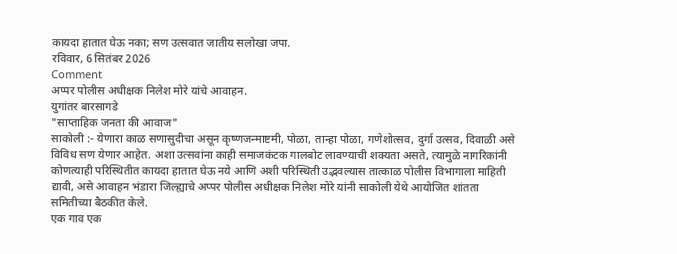कायदा हातात घेऊ नका; सण उत्सवात जातीय सलोखा जपा.
रविवार, 6 सितंबर 2026
Comment
अप्पर पोलीस अधीक्षक निलेश मोरे यांचे आवाहन.
युगांतर बारसागडे
"साप्ताहिक जनता की आवाज"
साकोली :- येणारा काळ सणासुदीचा असून कृष्णजन्माष्टमी, पोळा, तान्हा पोळा, गणेशोत्सव, दुर्गा उत्सव, दिवाळी असे विविध सण येणार आहेत. अशा उत्सवांना काही समाजकंटक गालबोट लावण्याची शक्यता असते, त्यामुळे नागरिकांनी कोणत्याही परिस्थितीत कायदा हातात घेऊ नये आणि अशी परिस्थिती उद्भवल्यास तात्काळ पोलीस विभागाला माहिती द्यावी, असे आवाहन भंडारा जिल्ह्याचे अप्पर पोलीस अधीक्षक निलेश मोरे यांनी साकोली येथे आयोजित शांतता समितीच्या बैठकीत केले.
एक गाव एक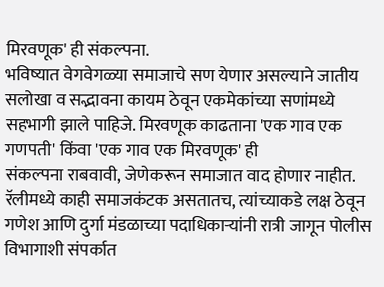मिरवणूक' ही संकल्पना.
भविष्यात वेगवेगळ्या समाजाचे सण येणार असल्याने जातीय सलोखा व सद्भावना कायम ठेवून एकमेकांच्या सणांमध्ये सहभागी झाले पाहिजे. मिरवणूक काढताना 'एक गाव एक गणपती' किंवा 'एक गाव एक मिरवणूक' ही
संकल्पना राबवावी, जेणेकरून समाजात वाद होणार नाहीत. रॅलीमध्ये काही समाजकंटक असतातच, त्यांच्याकडे लक्ष ठेवून गणेश आणि दुर्गा मंडळाच्या पदाधिकाऱ्यांनी रात्री जागून पोलीस विभागाशी संपर्कात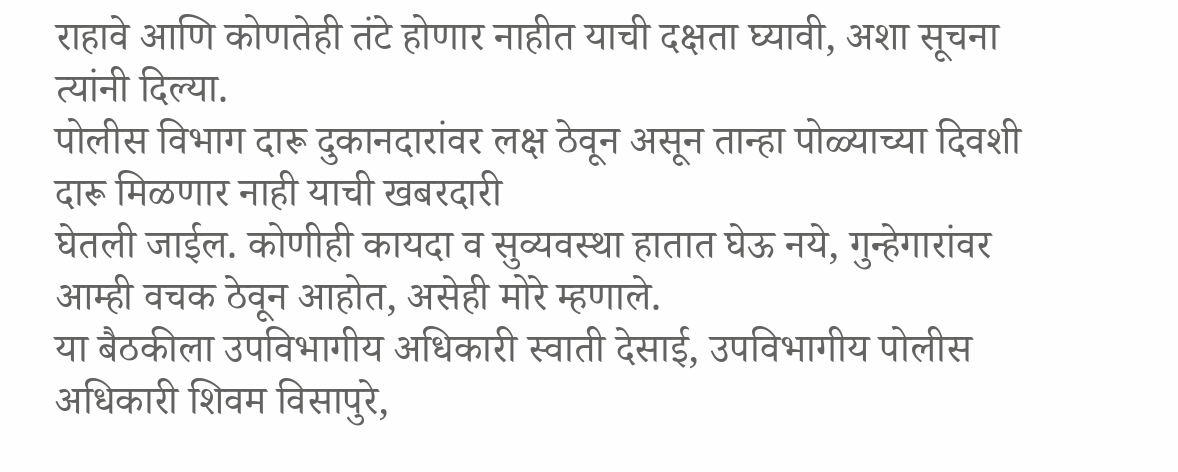राहावे आणि कोणतेही तंटे होणार नाहीत याची दक्षता घ्यावी, अशा सूचना त्यांनी दिल्या.
पोलीस विभाग दारू दुकानदारांवर लक्ष ठेवून असून तान्हा पोळ्याच्या दिवशी दारू मिळणार नाही याची खबरदारी
घेतली जाईल. कोणीही कायदा व सुव्यवस्था हातात घेऊ नये, गुन्हेगारांवर आम्ही वचक ठेवून आहोत, असेही मोरे म्हणाले.
या बैठकीला उपविभागीय अधिकारी स्वाती देसाई, उपविभागीय पोलीस अधिकारी शिवम विसापुरे,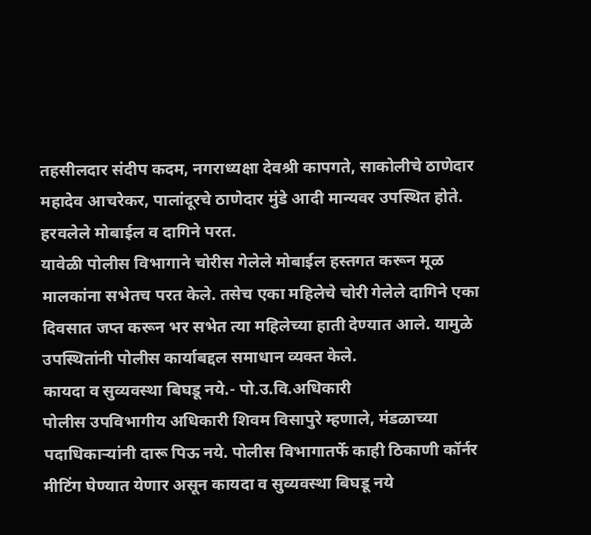तहसीलदार संदीप कदम, नगराध्यक्षा देवश्री कापगते, साकोलीचे ठाणेदार महादेव आचरेकर, पालांदूरचे ठाणेदार मुंडे आदी मान्यवर उपस्थित होते.
हरवलेले मोबाईल व दागिने परत.
यावेळी पोलीस विभागाने चोरीस गेलेले मोबाईल हस्तगत करून मूळ मालकांना सभेतच परत केले. तसेच एका महिलेचे चोरी गेलेले दागिने एका दिवसात जप्त करून भर सभेत त्या महिलेच्या हाती देण्यात आले. यामुळे उपस्थितांनी पोलीस कार्याबद्दल समाधान व्यक्त केले.
कायदा व सुव्यवस्था बिघडू नये.- पो.उ.वि.अधिकारी
पोलीस उपविभागीय अधिकारी शिवम विसापुरे म्हणाले, मंडळाच्या पदाधिकाऱ्यांनी दारू पिऊ नये. पोलीस विभागातर्फे काही ठिकाणी कॉर्नर मीटिंग घेण्यात येणार असून कायदा व सुव्यवस्था बिघडू नये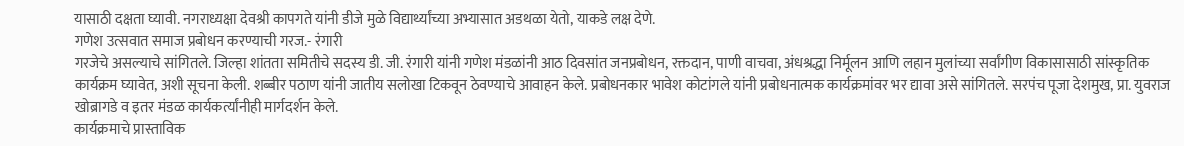यासाठी दक्षता घ्यावी. नगराध्यक्षा देवश्री कापगते यांनी डीजे मुळे विद्यार्थ्यांच्या अभ्यासात अडथळा येतो, याकडे लक्ष देणे.
गणेश उत्सवात समाज प्रबोधन करण्याची गरज.- रंगारी
गरजेचे असल्याचे सांगितले. जिल्हा शांतता समितीचे सदस्य डी. जी. रंगारी यांनी गणेश मंडळांनी आठ दिवसांत जनप्रबोधन, रक्तदान, पाणी वाचवा, अंधश्रद्धा निर्मूलन आणि लहान मुलांच्या सर्वांगीण विकासासाठी सांस्कृतिक कार्यक्रम घ्यावेत, अशी सूचना केली. शब्बीर पठाण यांनी जातीय सलोखा टिकवून ठेवण्याचे आवाहन केले. प्रबोधनकार भावेश कोटांगले यांनी प्रबोधनात्मक कार्यक्रमांवर भर द्यावा असे सांगितले. सरपंच पूजा देशमुख, प्रा. युवराज खोब्रागडे व इतर मंडळ कार्यकर्त्यांनीही मार्गदर्शन केले.
कार्यक्रमाचे प्रास्ताविक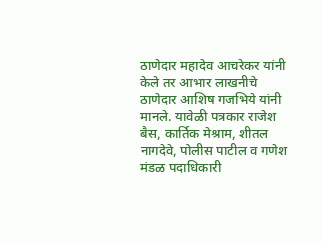ठाणेदार महादेव आचरेकर यांनी केले तर आभार लाखनीचे ठाणेदार आशिष गजभिये यांनी मानले. यावेळी पत्रकार राजेश बैस, कार्तिक मेश्राम, शीतल नागदेवे, पोलीस पाटील व गणेश मंडळ पदाधिकारी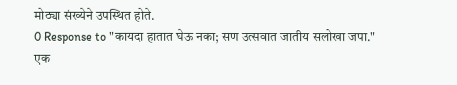मोठ्या संख्येने उपस्थित होते.
0 Response to "कायदा हातात घेऊ नका; सण उत्सवात जातीय सलोखा जपा."
एक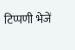टिप्पणी भेजें